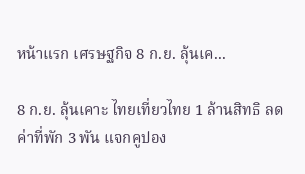หน้าแรก เศรษฐกิจ 8 ก.ย. ลุ้นเค...

8 ก.ย. ลุ้นเคาะ ไทยเที่ยวไทย 1 ล้านสิทธิ ลดค่าที่พัก 3 พัน แจกคูปอง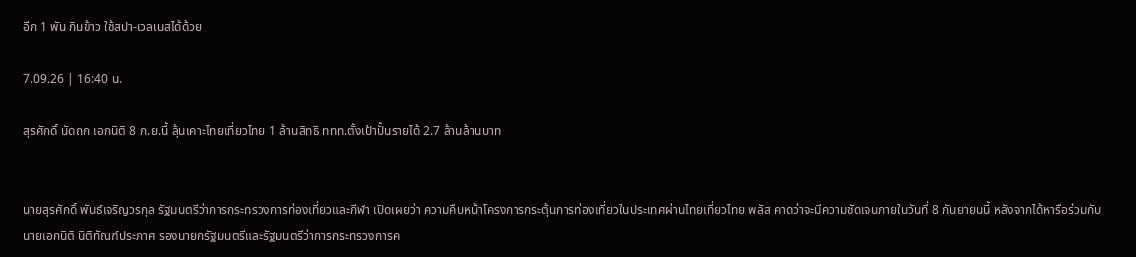อีก 1 พัน กินข้าว ใช้สปา-เวลเนสได้ด้วย

7.09.26 | 16:40 น.

สุรศักดิ์ นัดถก เอกนิติ 8 ก.ย.นี้ ลุ้นเคาะไทยเที่ยวไทย 1 ล้านสิทธิ ททท.ตั้งเป้าปั้นรายได้ 2.7 ล้านล้านบาท


นายสุรศักดิ์ พันธ์เจริญวรกุล รัฐมนตรีว่าการกระทรวงการท่องเที่ยวและกีฬา เปิดเผยว่า ความคืบหน้าโครงการกระตุ้นการท่องเที่ยวในประเทศผ่านไทยเที่ยวไทย พลัส คาดว่าจะมีความชัดเจนภายในวันที่ 8 กันยายนนี้ หลังจากได้หารือร่วมกับนายเอกนิติ นิติทัณฑ์ประภาศ รองนายกรัฐมนตรีและรัฐมนตรีว่าการกระทรวงการค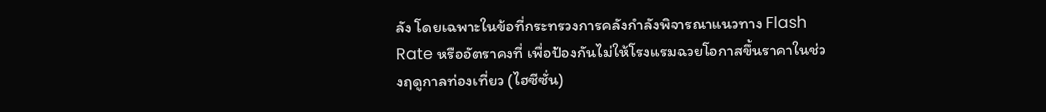ลัง โดยเฉพาะในข้อที่กระทรวงการคลังกำลังพิจารณาแนวทาง Flash Rate หรืออัตราคงที่ เพื่อป้องกันไม่ให้โรงแรมฉวยโอกาสขึ้นราคาในช่วงฤดูกาลท่องเที่ยว (ไฮซีซั่น)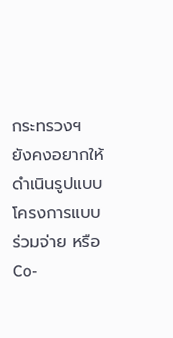กระทรวงฯ ยังคงอยากให้ดำเนินรูปแบบโครงการแบบร่วมจ่าย หรือ Co-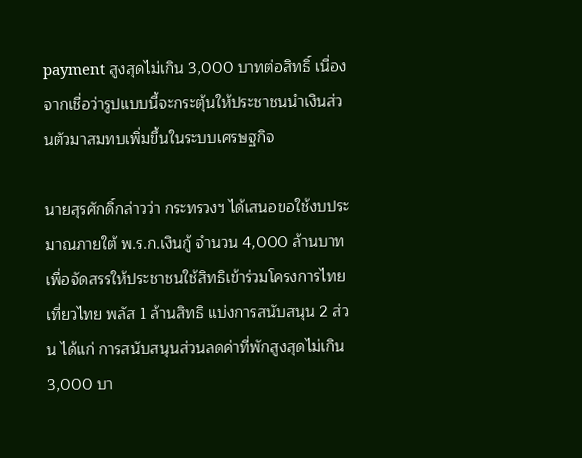payment สูงสุดไม่เกิน 3,000 บาทต่อสิทธิ์ เนื่องจากเชื่อว่ารูปแบบนี้จะกระตุ้นให้ประชาชนนำเงินส่วนตัวมาสมทบเพิ่มขึ้นในระบบเศรษฐกิจ

นายสุรศักดิ์กล่าวว่า กระทรวงฯ ได้เสนอขอใช้งบประมาณภายใต้ พ.ร.ก.เงินกู้ จำนวน 4,000 ล้านบาท เพื่อจัดสรรให้ประชาชนใช้สิทธิเข้าร่วมโครงการไทยเที่ยวไทย พลัส 1 ล้านสิทธิ แบ่งการสนับสนุน 2 ส่วน ได้แก่ การสนับสนุนส่วนลดค่าที่พักสูงสุดไม่เกิน 3,000 บา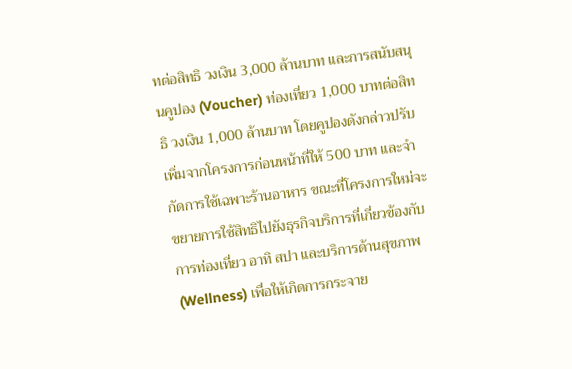ทต่อสิทธิ วงเงิน 3,000 ล้านบาท และการสนับสนุนคูปอง (Voucher) ท่องเที่ยว 1,000 บาทต่อสิทธิ วงเงิน 1,000 ล้านบาท โดยคูปองดังกล่าวปรับเพิ่มจากโครงการก่อนหน้าที่ให้ 500 บาท และจำกัดการใช้เฉพาะร้านอาหาร ขณะที่โครงการใหม่จะขยายการใช้สิทธิไปยังธุรกิจบริการที่เกี่ยวข้องกับการท่องเที่ยว อาทิ สปา และบริการด้านสุขภาพ (Wellness) เพื่อให้เกิดการกระจาย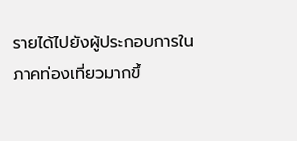รายได้ไปยังผู้ประกอบการในภาคท่องเที่ยวมากขึ้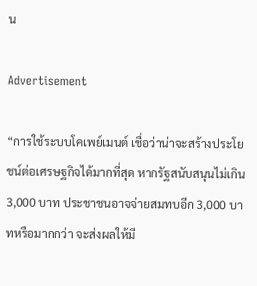น

Advertisement

“การใช้ระบบโคเพย์เมนต์ เชื่อว่าน่าจะสร้างประโยชน์ต่อเศรษฐกิจได้มากที่สุด หากรัฐสนับสนุนไม่เกิน 3,000 บาท ประชาชนอาจจ่ายสมทบอีก 3,000 บาทหรือมากกว่า จะส่งผลให้มี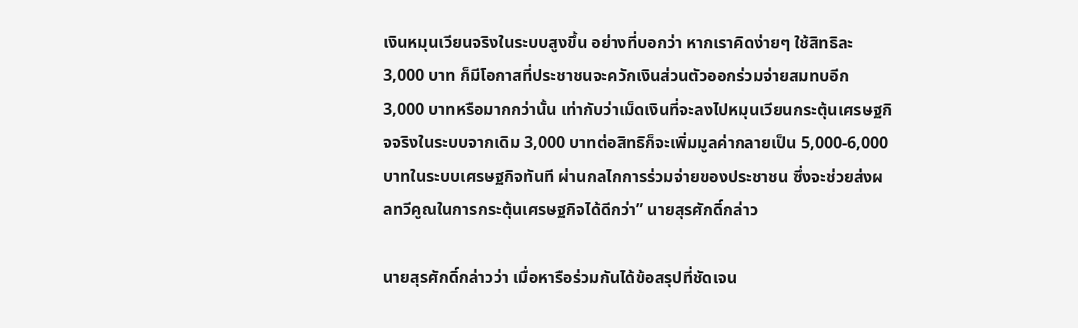เงินหมุนเวียนจริงในระบบสูงขึ้น อย่างที่บอกว่า หากเราคิดง่ายๆ ใช้สิทธิละ 3,000 บาท ก็มีโอกาสที่ประชาชนจะควักเงินส่วนตัวออกร่วมจ่ายสมทบอีก 3,000 บาทหรือมากกว่านั้น เท่ากับว่าเม็ดเงินที่จะลงไปหมุนเวียนกระตุ้นเศรษฐกิจจริงในระบบจากเดิม 3,000 บาทต่อสิทธิก็จะเพิ่มมูลค่ากลายเป็น 5,000-6,000 บาทในระบบเศรษฐกิจทันที ผ่านกลไกการร่วมจ่ายของประชาชน ซึ่งจะช่วยส่งผลทวีคูณในการกระตุ้นเศรษฐกิจได้ดีกว่า” นายสุรศักดิ์กล่าว

นายสุรศักดิ์กล่าวว่า เมื่อหารือร่วมกันได้ข้อสรุปที่ชัดเจน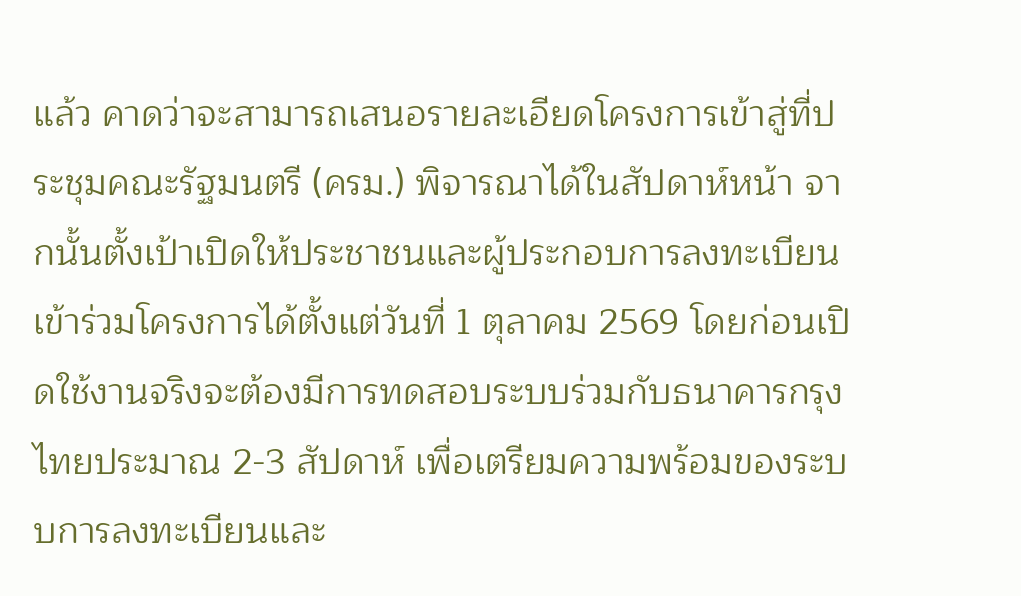แล้ว คาดว่าจะสามารถเสนอรายละเอียดโครงการเข้าสู่ที่ประชุมคณะรัฐมนตรี (ครม.) พิจารณาได้ในสัปดาห์หน้า จากนั้นตั้งเป้าเปิดให้ประชาชนและผู้ประกอบการลงทะเบียนเข้าร่วมโครงการได้ตั้งแต่วันที่ 1 ตุลาคม 2569 โดยก่อนเปิดใช้งานจริงจะต้องมีการทดสอบระบบร่วมกับธนาคารกรุงไทยประมาณ 2-3 สัปดาห์ เพื่อเตรียมความพร้อมของระบบการลงทะเบียนและ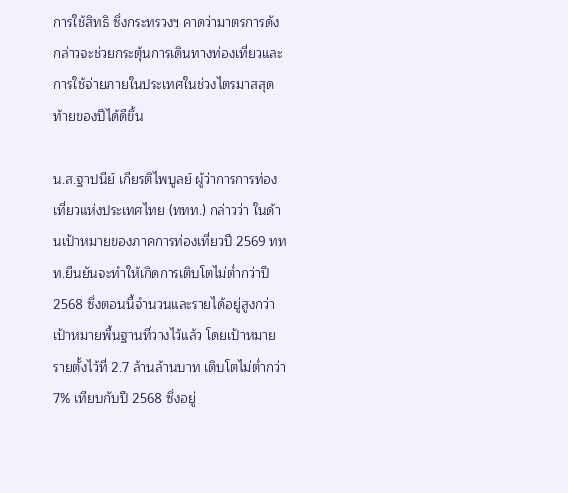การใช้สิทธิ ซึ่งกระทรวงฯ คาดว่ามาตรการดังกล่าวจะช่วยกระตุ้นการเดินทางท่องเที่ยวและการใช้จ่ายภายในประเทศในช่วงไตรมาสสุดท้ายของปีได้ดีขึ้น

น.ส.ฐาปนีย์ เกียรติไพบูลย์ ผู้ว่าการการท่องเที่ยวแห่งประเทศไทย (ททท.) กล่าวว่า ในด้านเป้าหมายของภาคการท่องเที่ยวปี 2569 ททท.ยืนยันจะทำให้เกิดการเติบโตไม่ต่ำกว่าปี 2568 ซึ่งตอนนี้จำนวนและรายได้อยู่สูงกว่าเป้าหมายพื้นฐานที่วางไว้แล้ว โดยเป้าหมายรายตั้งไว้ที่ 2.7 ล้านล้านบาท เติบโตไม่ต่ำกว่า 7% เทียบกับปี 2568 ซึ่งอยู่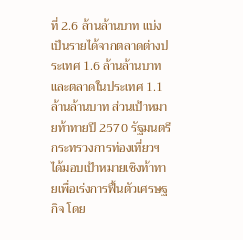ที่ 2.6 ล้านล้านบาท แบ่งเป็นรายได้จากตลาดต่างประเทศ 1.6 ล้านล้านบาท และตลาดในประเทศ 1.1 ล้านล้านบาท ส่วนเป้าหมายท้าทายปี 2570 รัฐมนตรีกระทรวงการท่องเที่ยวฯ ได้มอบเป้าหมายเชิงท้าทายเพื่อเร่งการฟื้นตัวเศรษฐกิจ โดย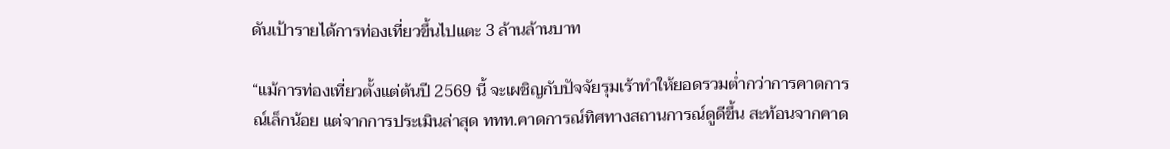ดันเป้ารายได้การท่องเที่ยวขึ้นไปแตะ 3 ล้านล้านบาท

“แม้การท่องเที่ยวตั้งแต่ต้นปี 2569 นี้ จะเผชิญกับปัจจัยรุมเร้าทำให้ยอดรวมต่ำกว่าการคาดการณ์เล็กน้อย แต่จากการประเมินล่าสุด ททท.คาดการณ์ทิศทางสถานการณ์ดูดีขึ้น สะท้อนจากคาด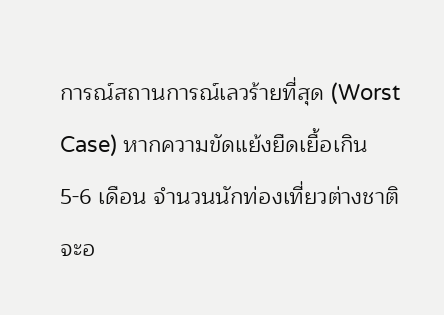การณ์สถานการณ์เลวร้ายที่สุด (Worst Case) หากความขัดแย้งยืดเยื้อเกิน 5-6 เดือน จำนวนนักท่องเที่ยวต่างชาติจะอ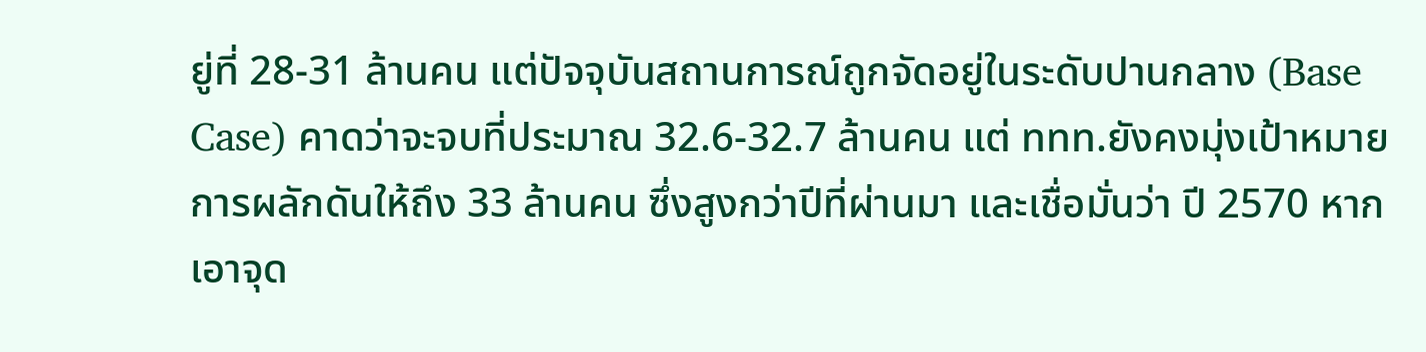ยู่ที่ 28-31 ล้านคน แต่ปัจจุบันสถานการณ์ถูกจัดอยู่ในระดับปานกลาง (Base Case) คาดว่าจะจบที่ประมาณ 32.6-32.7 ล้านคน แต่ ททท.ยังคงมุ่งเป้าหมายการผลักดันให้ถึง 33 ล้านคน ซึ่งสูงกว่าปีที่ผ่านมา และเชื่อมั่นว่า ปี 2570 หากเอาจุด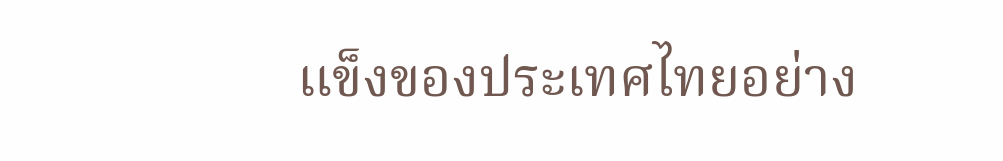แข็งของประเทศไทยอย่าง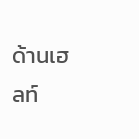ด้านเฮลท์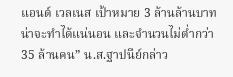แอนด์ เวลเนส เป้าหมาย 3 ล้านล้านบาทน่าจะทำได้แน่นอน และจำนวนไม่ต่ำกว่า 35 ล้านคน” น.ส.ฐาปนีย์กล่าว